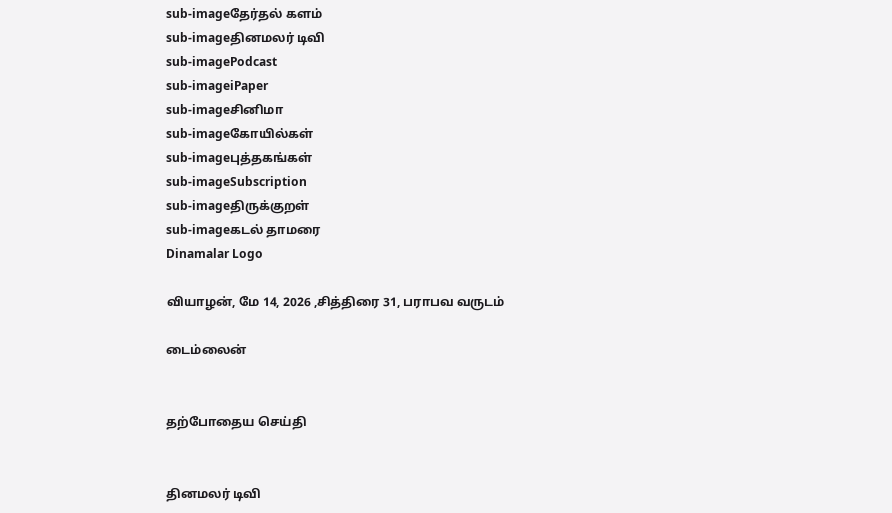sub-imageதேர்தல் களம்
sub-imageதினமலர் டிவி
sub-imagePodcast
sub-imageiPaper
sub-imageசினிமா
sub-imageகோயில்கள்
sub-imageபுத்தகங்கள்
sub-imageSubscription
sub-imageதிருக்குறள்
sub-imageகடல் தாமரை
Dinamalar Logo

வியாழன், மே 14, 2026 ,சித்திரை 31, பராபவ வருடம்

டைம்லைன்


தற்போதைய செய்தி


தினமலர் டிவி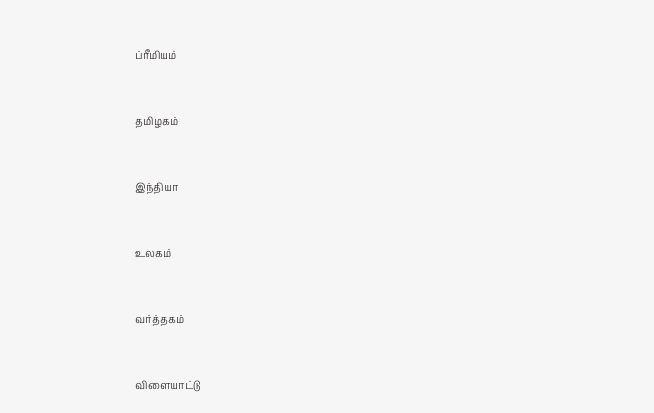ப்ரீமியம்


தமிழகம்


இந்தியா


உலகம்


வர்த்தகம்


விளையாட்டு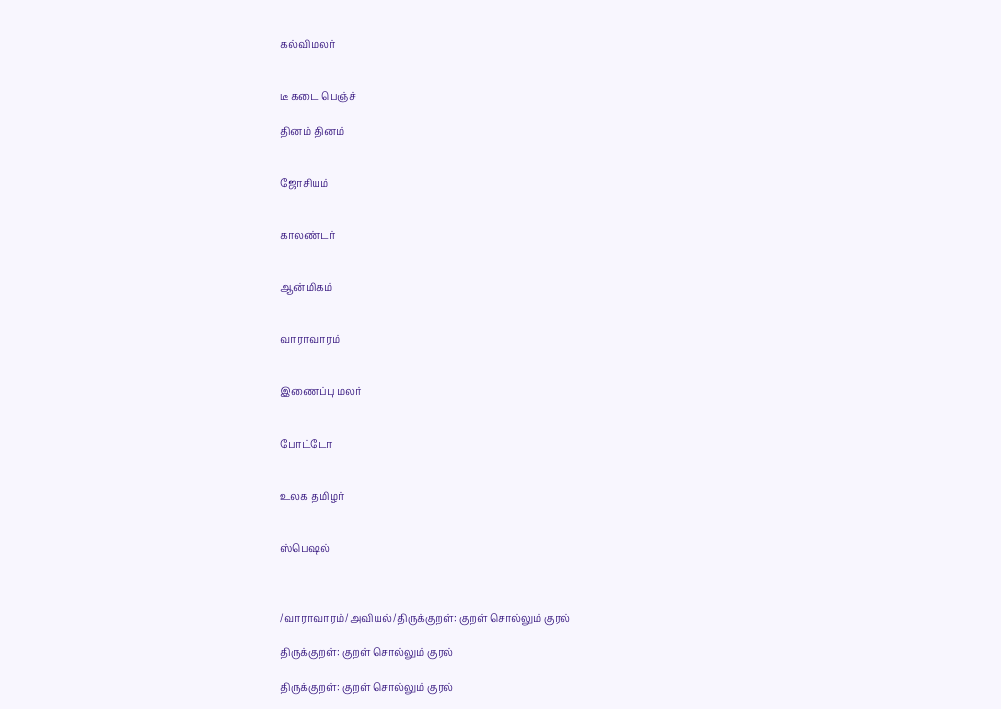கல்விமலர்


டீ கடை பெஞ்ச்

தினம் தினம்


ஜோசியம்


காலண்டர்


ஆன்மிகம்


வாராவாரம்


இணைப்பு மலர்


போட்டோ


உலக தமிழர்


ஸ்பெஷல்



/வாராவாரம்/அவியல்/திருக்குறள்: குறள் சொல்லும் குரல்

திருக்குறள்: குறள் சொல்லும் குரல்

திருக்குறள்: குறள் சொல்லும் குரல்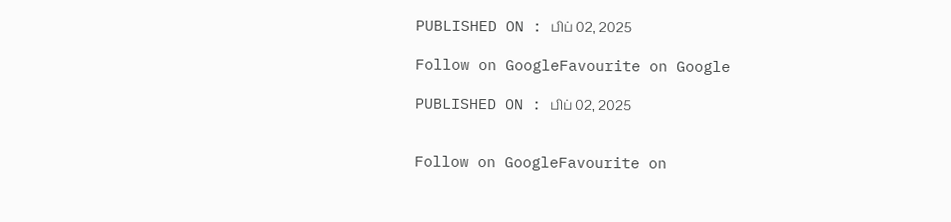PUBLISHED ON : பிப் 02, 2025

Follow on GoogleFavourite on Google

PUBLISHED ON : பிப் 02, 2025


Follow on GoogleFavourite on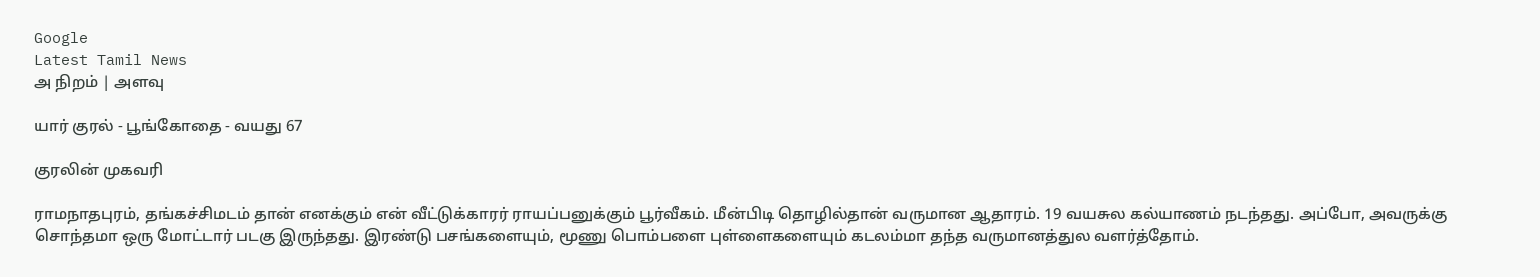Google
Latest Tamil News
அ நிறம் | அளவு

யார் குரல் - பூங்கோதை - வயது 67

குரலின் முகவரி

ராமநாதபுரம், தங்கச்சிமடம் தான் எனக்கும் என் வீட்டுக்காரர் ராயப்பனுக்கும் பூர்வீகம். மீன்பிடி தொழில்தான் வருமான ஆதாரம். 19 வயசுல கல்யாணம் நடந்தது. அப்போ, அவருக்கு சொந்தமா ஒரு மோட்டார் படகு இருந்தது. இரண்டு பசங்களையும், மூணு பொம்பளை புள்ளைகளையும் கடலம்மா தந்த வருமானத்துல வளர்த்தோம்.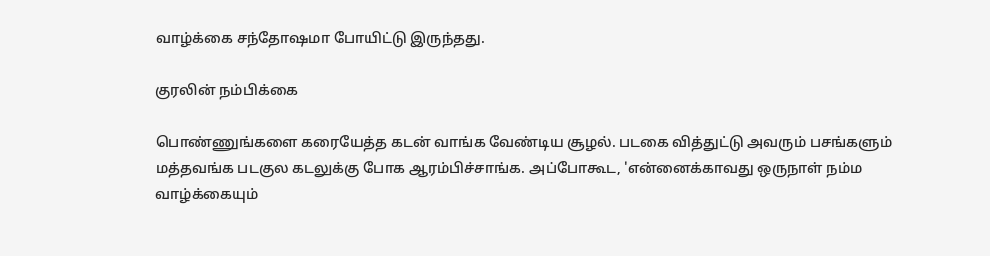வாழ்க்கை சந்தோஷமா போயிட்டு இருந்தது.

குரலின் நம்பிக்கை

பொண்ணுங்களை கரையேத்த கடன் வாங்க வேண்டிய சூழல். படகை வித்துட்டு அவரும் பசங்களும் மத்தவங்க படகுல கடலுக்கு போக ஆரம்பிச்சாங்க. அப்போகூட, 'என்னைக்காவது ஒருநாள் நம்ம வாழ்க்கையும்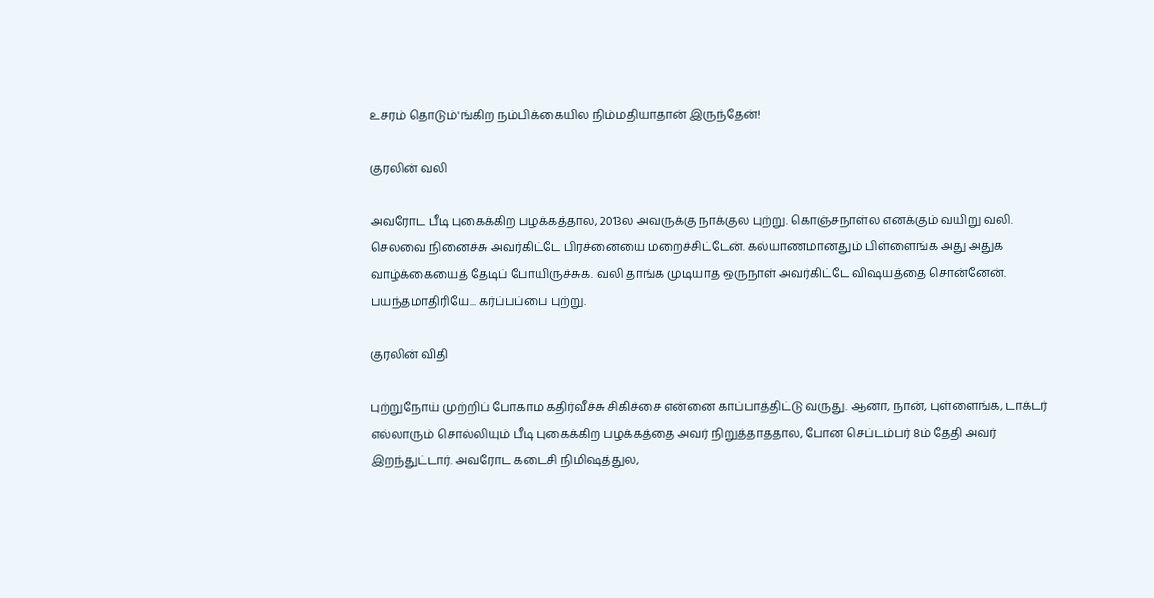உசரம் தொடும்'ங்கிற நம்பிக்கையில நிம்மதியாதான் இருந்தேன்!

குரலின் வலி

அவரோட பீடி புகைக்கிற பழக்கத்தால, 2013ல அவருக்கு நாக்குல புற்று. கொஞ்சநாள்ல எனக்கும் வயிறு வலி. செலவை நினைச்சு அவர்கிட்டே பிரச்னையை மறைச்சிட்டேன். கல்யாணமானதும் பிள்ளைங்க அது அதுக வாழ்க்கையைத் தேடிப் போயிருச்சுக. வலி தாங்க முடியாத ஒருநாள் அவர்கிட்டே விஷயத்தை சொன்னேன். பயந்தமாதிரியே... கர்ப்பப்பை புற்று.

குரலின் விதி

புற்றுநோய் முற்றிப் போகாம கதிர்வீச்சு சிகிச்சை என்னை காப்பாத்திட்டு வருது. ஆனா, நான், புள்ளைங்க, டாக்டர் எல்லாரும் சொல்லியும் பீடி புகைக்கிற பழக்கத்தை அவர் நிறுத்தாததால, போன செப்டம்பர் 8ம் தேதி அவர் இறந்துட்டார். அவரோட கடைசி நிமிஷத்துல,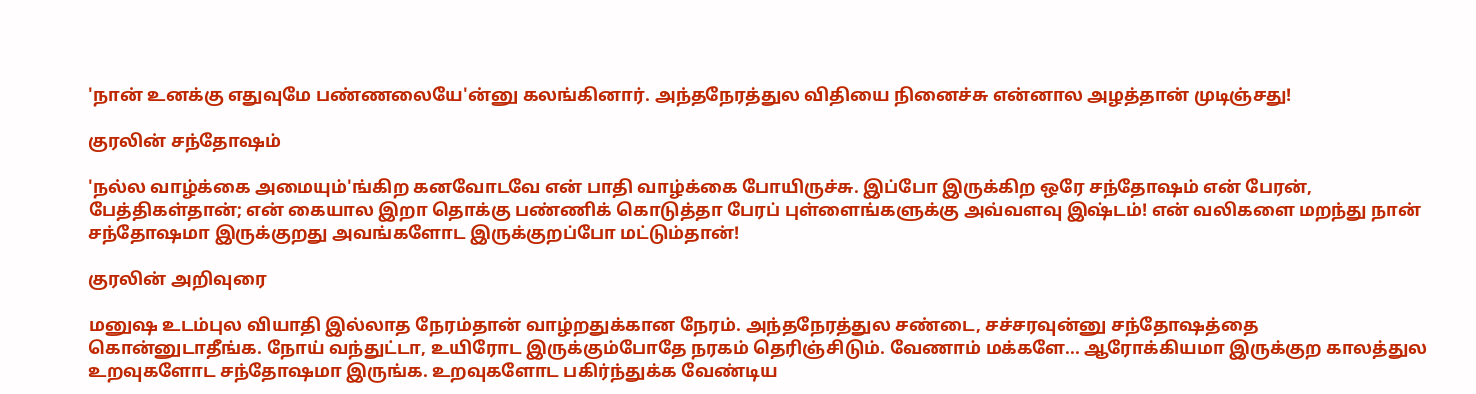'நான் உனக்கு எதுவுமே பண்ணலையே'ன்னு கலங்கினார். அந்தநேரத்துல விதியை நினைச்சு என்னால அழத்தான் முடிஞ்சது!

குரலின் சந்தோஷம்

'நல்ல வாழ்க்கை அமையும்'ங்கிற கனவோடவே என் பாதி வாழ்க்கை போயிருச்சு. இப்போ இருக்கிற ஒரே சந்தோஷம் என் பேரன், பேத்திகள்தான்; என் கையால இறா தொக்கு பண்ணிக் கொடுத்தா பேரப் புள்ளைங்களுக்கு அவ்வளவு இஷ்டம்! என் வலிகளை மறந்து நான் சந்தோஷமா இருக்குறது அவங்களோட இருக்குறப்போ மட்டும்தான்!

குரலின் அறிவுரை

மனுஷ உடம்புல வியாதி இல்லாத நேரம்தான் வாழ்றதுக்கான நேரம். அந்தநேரத்துல சண்டை, சச்சரவுன்னு சந்தோஷத்தை கொன்னுடாதீங்க. நோய் வந்துட்டா, உயிரோட இருக்கும்போதே நரகம் தெரிஞ்சிடும். வேணாம் மக்களே... ஆரோக்கியமா இருக்குற காலத்துல உறவுகளோட சந்தோஷமா இருங்க. உறவுகளோட பகிர்ந்துக்க வேண்டிய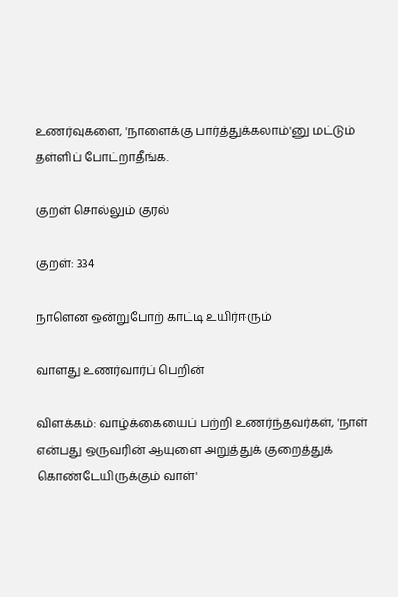உணர்வுகளை, 'நாளைக்கு பார்த்துக்கலாம்'னு மட்டும் தள்ளிப் போட்றாதீங்க.

குறள் சொல்லும் குரல்

குறள்: 334

நாளென ஒன்றுபோற் காட்டி உயிர்ஈரும்

வாளது உணர்வார்ப் பெறின்

விளக்கம்: வாழ்க்கையைப் பற்றி உணர்ந்தவர்கள், 'நாள் என்பது ஒருவரின் ஆயுளை அறுத்துக் குறைத்துக் கொண்டேயிருக்கும் வாள்'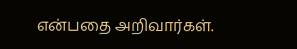என்பதை அறிவார்கள்.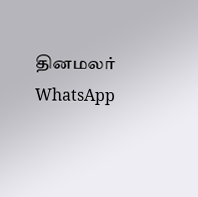தினமலர் WhatsApp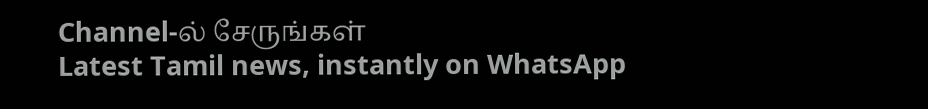Channel-ல் சேருங்கள்
Latest Tamil news, instantly on WhatsApp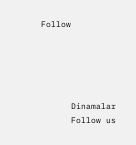Follow





      Dinamalar
      Follow us